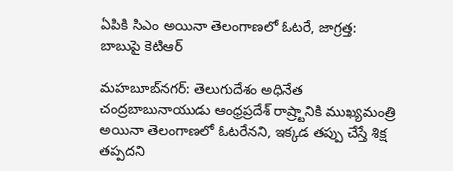ఏపికి సిఎం అయినా తెలంగాణలో ఓటరే, జాగ్రత్త: బాబుపై కెటిఆర్

మహబూబ్‌నగర్: తెలుగుదేశం అధినేత చంద్రబాబునాయుడు ఆంధ్రప్రదేశ్‌ రాష్ర్టానికి ముఖ్యమంత్రి అయినా తెలంగాణలో ఓటరేనని, ఇక్కడ తప్పు చేస్తే శిక్ష తప్పదని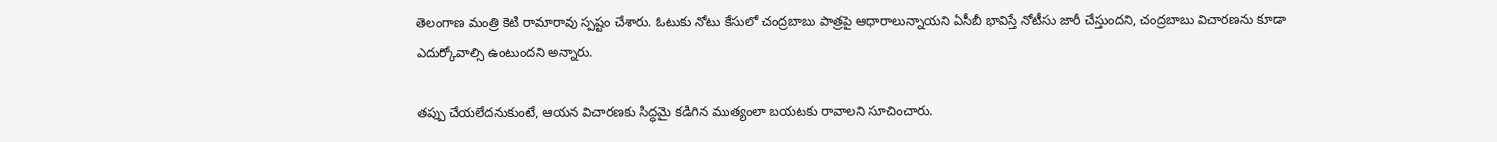తెలంగాణ మంత్రి కెటి రామారావు స్పష్టం చేశారు. ఓటుకు నోటు కేసులో చంద్రబాబు పాత్రపై ఆధారాలున్నాయని ఏసీబీ భావిస్తే నోటీసు జారీ చేస్తుందని, చంద్రబాబు విచారణను కూడా ఎదుర్కోవాల్సి ఉంటుందని అన్నారు.

తప్పు చేయలేదనుకుంటే, ఆయన విచారణకు సిద్ధమై కడిగిన ముత్యంలా బయటకు రావాలని సూచించారు.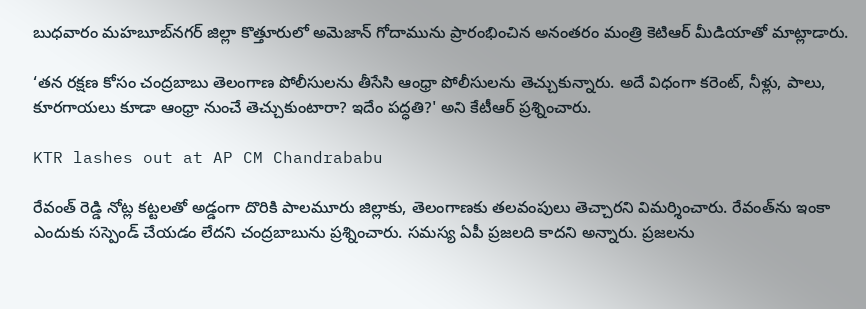బుధవారం మహబూబ్‌నగర్‌ జిల్లా కొత్తూరులో అమెజాన్‌ గోదామును ప్రారంభించిన అనంతరం మంత్రి కెటిఆర్ మీడియాతో మాట్లాడారు.

‘తన రక్షణ కోసం చంద్రబాబు తెలంగాణ పోలీసులను తీసేసి ఆంధ్రా పోలీసులను తెచ్చుకున్నారు. అదే విధంగా కరెంట్‌, నీళ్లు, పాలు, కూరగాయలు కూడా ఆంధ్రా నుంచే తెచ్చుకుంటారా? ఇదేం పద్ధతి?' అని కేటీఆర్‌ ప్రశ్నించారు.

KTR lashes out at AP CM Chandrababu

రేవంత్‌ రెడ్డి నోట్ల కట్టలతో అడ్డంగా దొరికి పాలమూరు జిల్లాకు, తెలంగాణకు తలవంపులు తెచ్చారని విమర్శించారు. రేవంత్‌ను ఇంకా ఎందుకు సస్పెండ్‌ చేయడం లేదని చంద్రబాబును ప్రశ్నించారు. సమస్య ఏపీ ప్రజలది కాదని అన్నారు. ప్రజలను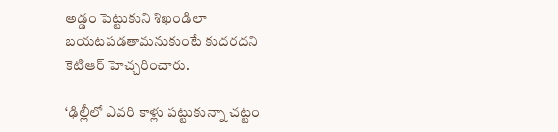అడ్డం పెట్టుకుని శిఖండిలా బయటపడతామనుకుంటే కుదరదని కెటిఆర్‌ హెచ్చరించారు.

‘ఢిల్లీలో ఎవరి కాళ్లు పట్టుకున్నా చట్టం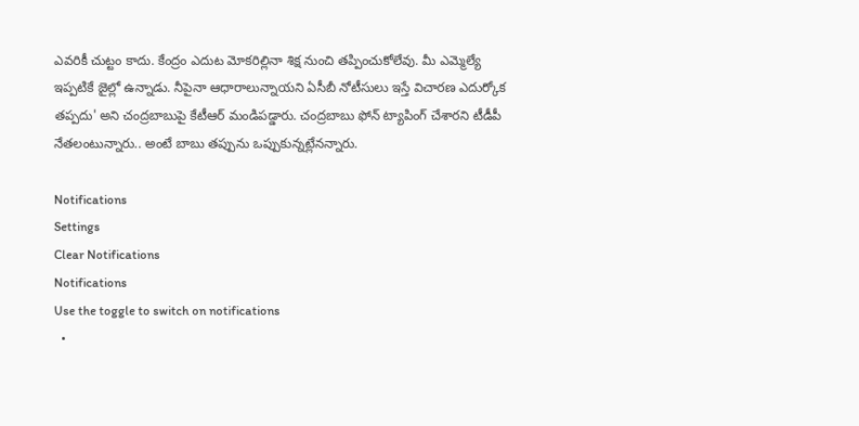ఎవరికీ చుట్టం కాదు. కేంద్రం ఎదుట మోకరిల్లినా శిక్ష నుంచి తప్పించుకోలేవు. మీ ఎమ్మెల్యే ఇప్పటికే జైల్లో ఉన్నాడు. నీపైనా ఆధారాలున్నాయని ఏసీబీ నోటీసులు ఇస్తే విచారణ ఎదుర్కోక తప్పదు' అని చంద్రబాబుపై కేటీఆర్ మండిపడ్డారు. చంద్రబాబు ఫోన్ ట్యాపింగ్ చేశారని టీడీపీ నేతలంటున్నారు.. అంటే బాబు తప్పును ఒప్పుకున్నట్లేనన్నారు.

Notifications
Settings
Clear Notifications
Notifications
Use the toggle to switch on notifications
  •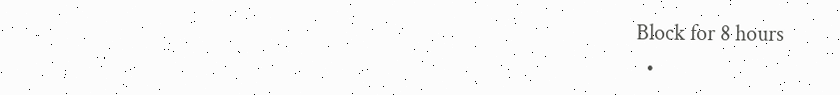Block for 8 hours
  •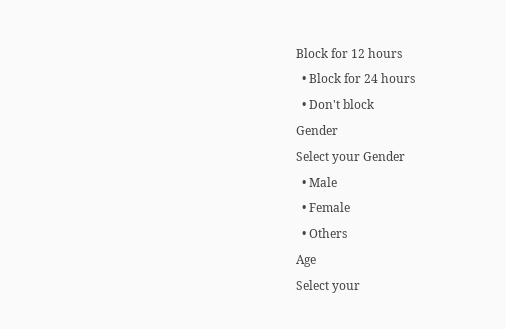Block for 12 hours
  • Block for 24 hours
  • Don't block
Gender
Select your Gender
  • Male
  • Female
  • Others
Age
Select your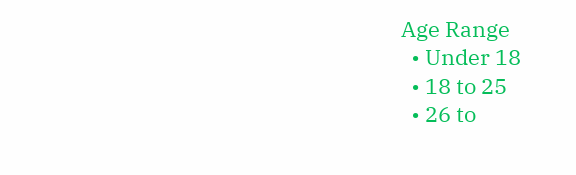Age Range
  • Under 18
  • 18 to 25
  • 26 to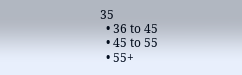35
  • 36 to 45
  • 45 to 55
  • 55+